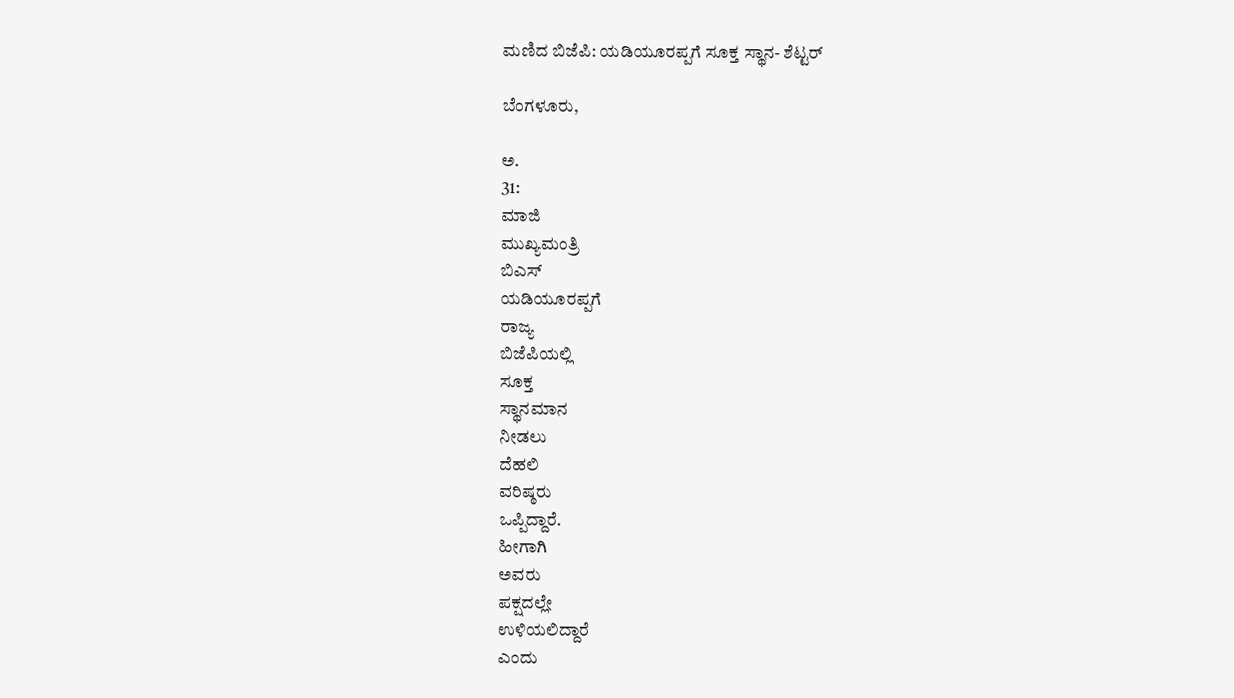ಮಣಿದ ಬಿಜೆಪಿ: ಯಡಿಯೂರಪ್ಪಗೆ ಸೂಕ್ತ ಸ್ಥಾನ- ಶೆಟ್ಟರ್

ಬೆಂಗಳೂರು,

ಅ.
31:
ಮಾಜಿ
ಮುಖ್ಯಮಂತ್ರಿ
ಬಿಎಸ್
ಯಡಿಯೂರಪ್ಪಗೆ
ರಾಜ್ಯ
ಬಿಜೆಪಿಯಲ್ಲಿ
ಸೂಕ್ತ
ಸ್ಥಾನಮಾನ
ನೀಡಲು
ದೆಹಲಿ
ವರಿಷ್ಠರು
ಒಪ್ಪಿದ್ದಾರೆ.
ಹೀಗಾಗಿ
ಅವರು
ಪಕ್ಷದಲ್ಲೇ
ಉಳಿಯಲಿದ್ದಾರೆ
ಎಂದು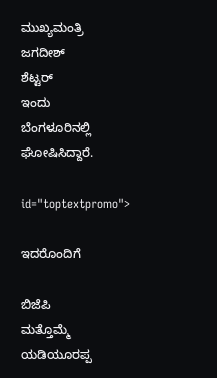ಮುಖ್ಯಮಂತ್ರಿ
ಜಗದೀಶ್
ಶೆಟ್ಟರ್
ಇಂದು
ಬೆಂಗಳೂರಿನಲ್ಲಿ
ಘೋಷಿಸಿದ್ದಾರೆ.

id="toptextpromo">

ಇದರೊಂದಿಗೆ

ಬಿಜೆಪಿ
ಮತ್ತೊಮ್ಮೆ
ಯಡಿಯೂರಪ್ಪ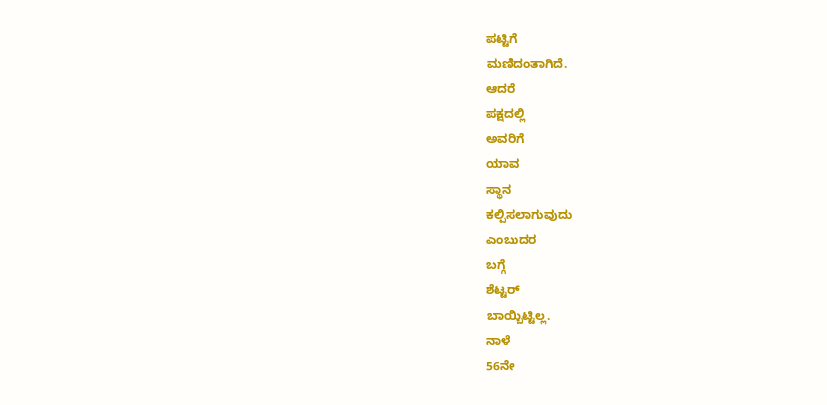ಪಟ್ಟಿಗೆ
ಮಣಿದಂತಾಗಿದೆ.
ಆದರೆ
ಪಕ್ಷದಲ್ಲಿ
ಅವರಿಗೆ
ಯಾವ
ಸ್ಥಾನ
ಕಲ್ಪಿಸಲಾಗುವುದು
ಎಂಬುದರ
ಬಗ್ಗೆ
ಶೆಟ್ಟರ್
ಬಾಯ್ಬಿಟ್ಟಿಲ್ಲ.
ನಾಳೆ
56ನೇ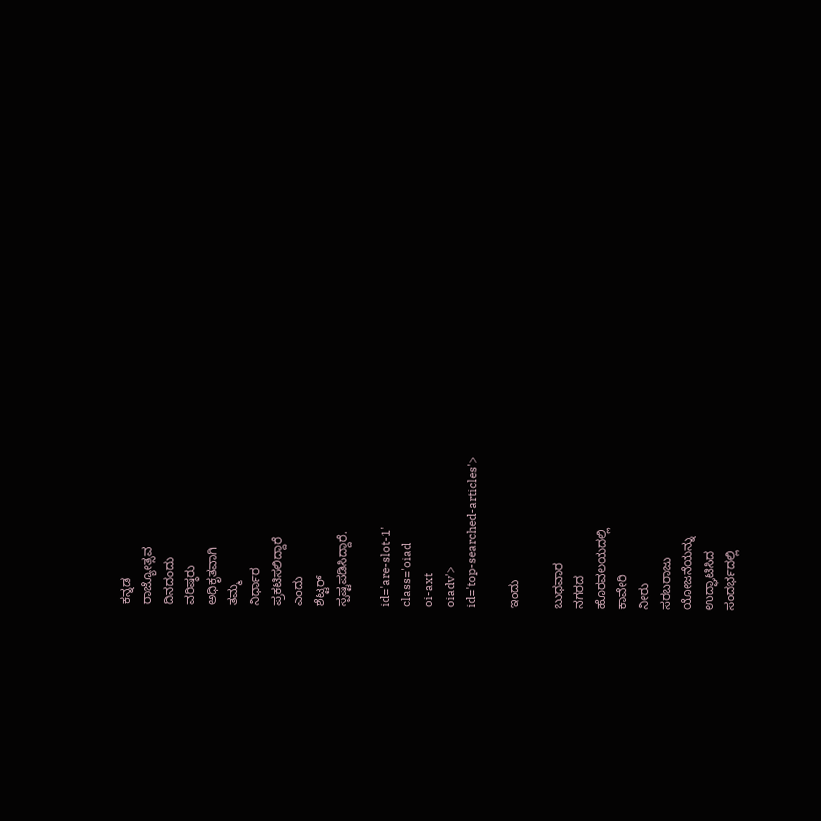ಕನ್ನಡ
ರಾಜ್ಯೋತ್ಸವ
ದಿನದಂದು
ವರಿಷ್ಠರು
ಅಧಿಕೃತವಾಗಿ
ತಮ್ಮ
ನಿರ್ಧಾರ
ಪ್ರಕಟಿಸಲಿದ್ದಾರೆ
ಎಂದು
ಶೆಟ್ಟರ್
ಸ್ಪಷ್ಟಪಡಿಸಿದ್ದಾರೆ.

id='are-slot-1'
class='oiad
oi-axt
oiadv'>
id='top-searched-articles'>

ಇಂದು

ಬುಧವಾರ
ನಗರದ
ಹೊರವಲಯದಲ್ಲಿ
ಕಾವೇರಿ
ನೀರು
ಸರಬರಾಜು
ಯೋಜನೆಯನ್ನು
ಉದ್ಘಾಟಿಸಿದ
ಸಂದರ್ಭದಲ್ಲಿ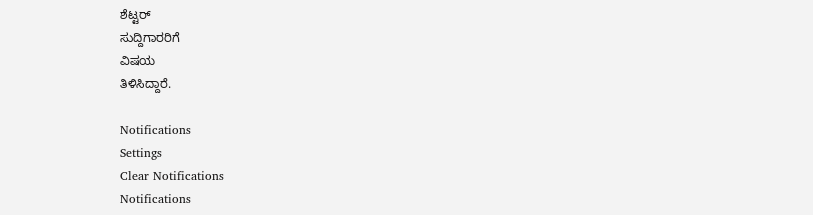ಶೆಟ್ಟರ್
ಸುದ್ದಿಗಾರರಿಗೆ
ವಿಷಯ
ತಿಳಿಸಿದ್ದಾರೆ.

Notifications
Settings
Clear Notifications
Notifications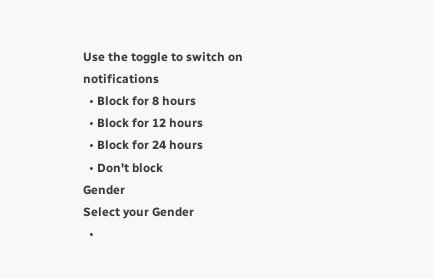Use the toggle to switch on notifications
  • Block for 8 hours
  • Block for 12 hours
  • Block for 24 hours
  • Don't block
Gender
Select your Gender
  •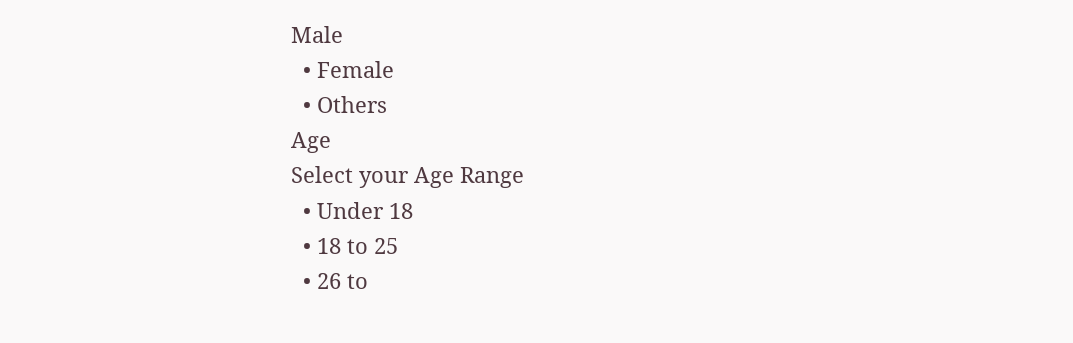Male
  • Female
  • Others
Age
Select your Age Range
  • Under 18
  • 18 to 25
  • 26 to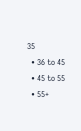35
  • 36 to 45
  • 45 to 55
  • 55+